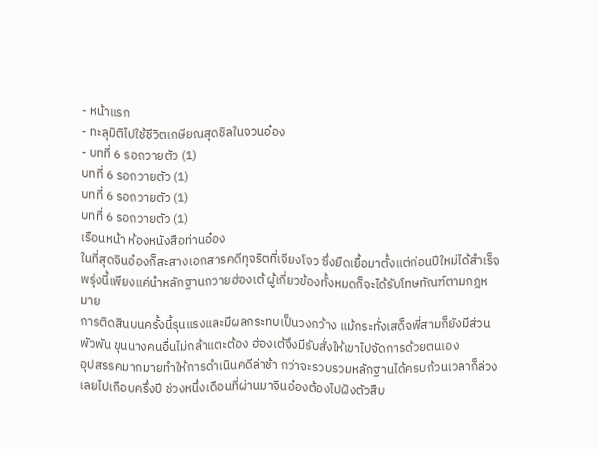- หน้าแรก
- ทะลุมิติไปใช้ชีวิตเกษียณสุดชิลในจวนอ๋อง
- บทที่ 6 รอถวายตัว (1)
บทที่ 6 รอถวายตัว (1)
บทที่ 6 รอถวายตัว (1)
บทที่ 6 รอถวายตัว (1)
เรือนหน้า ห้องหนังสือท่านอ๋อง
ในที่สุดจินอ๋องก็สะสางเอกสารคดีทุจริตที่เจียงโจว ซึ่งยืดเยื้อมาตั้งแต่ก่อนปีใหม่ได้สำเร็จ พรุ่งนี้เพียงแค่นำหลักฐานถวายฮ่องเต้ ผู้เกี่ยวข้องทั้งหมดก็จะได้รับโทษทัณฑ์ตามกฎหมาย
การติดสินบนครั้งนี้รุนแรงและมีผลกระทบเป็นวงกว้าง แม้กระทั่งเสด็จพี่สามก็ยังมีส่วนพัวพัน ขุนนางคนอื่นไม่กล้าแตะต้อง ฮ่องเต้จึงมีรับสั่งให้เขาไปจัดการด้วยตนเอง
อุปสรรคมากมายทำให้การดำเนินคดีล่าช้า กว่าจะรวบรวมหลักฐานได้ครบถ้วนเวลาก็ล่วงเลยไปเกือบครึ่งปี ช่วงหนึ่งเดือนที่ผ่านมาจินอ๋องต้องไปฝังตัวสืบ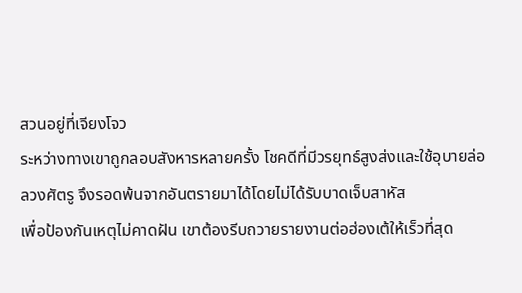สวนอยู่ที่เจียงโจว
ระหว่างทางเขาถูกลอบสังหารหลายครั้ง โชคดีที่มีวรยุทธ์สูงส่งและใช้อุบายล่อลวงศัตรู จึงรอดพ้นจากอันตรายมาได้โดยไม่ได้รับบาดเจ็บสาหัส
เพื่อป้องกันเหตุไม่คาดฝัน เขาต้องรีบถวายรายงานต่อฮ่องเต้ให้เร็วที่สุด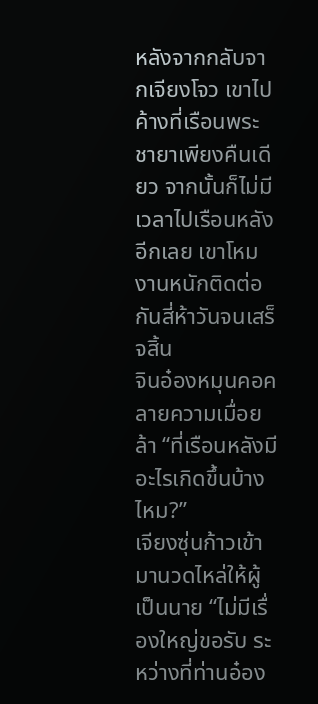หลังจากกลับจากเจียงโจว เขาไปค้างที่เรือนพระชายาเพียงคืนเดียว จากนั้นก็ไม่มีเวลาไปเรือนหลังอีกเลย เขาโหมงานหนักติดต่อกันสี่ห้าวันจนเสร็จสิ้น
จินอ๋องหมุนคอคลายความเมื่อยล้า “ที่เรือนหลังมีอะไรเกิดขึ้นบ้างไหม?”
เจียงซุ่นก้าวเข้ามานวดไหล่ให้ผู้เป็นนาย “ไม่มีเรื่องใหญ่ขอรับ ระหว่างที่ท่านอ๋อง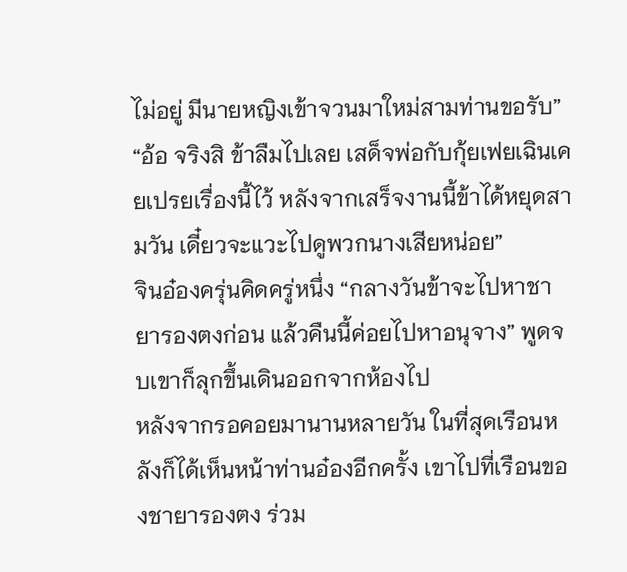ไม่อยู่ มีนายหญิงเข้าจวนมาใหม่สามท่านขอรับ”
“อ้อ จริงสิ ข้าลืมไปเลย เสด็จพ่อกับกุ้ยเฟยเฉินเคยเปรยเรื่องนี้ไว้ หลังจากเสร็จงานนี้ข้าได้หยุดสามวัน เดี๋ยวจะแวะไปดูพวกนางเสียหน่อย”
จินอ๋องครุ่นคิดครู่หนึ่ง “กลางวันข้าจะไปหาชายารองตงก่อน แล้วคืนนี้ค่อยไปหาอนุจาง” พูดจบเขาก็ลุกขึ้นเดินออกจากห้องไป
หลังจากรอคอยมานานหลายวัน ในที่สุดเรือนหลังก็ได้เห็นหน้าท่านอ๋องอีกครั้ง เขาไปที่เรือนของชายารองตง ร่วม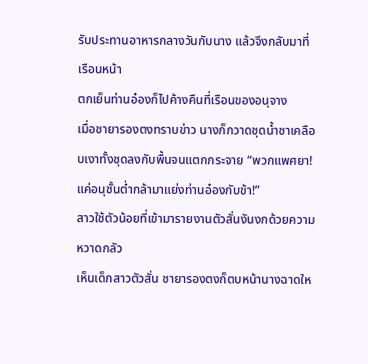รับประทานอาหารกลางวันกับนาง แล้วจึงกลับมาที่เรือนหน้า
ตกเย็นท่านอ๋องก็ไปค้างคืนที่เรือนของอนุจาง
เมื่อชายารองตงทราบข่าว นางก็กวาดชุดน้ำชาเคลือบเงาทั้งชุดลงกับพื้นจนแตกกระจาย “พวกแพศยา! แค่อนุชั้นต่ำกล้ามาแย่งท่านอ๋องกับข้า!”
สาวใช้ตัวน้อยที่เข้ามารายงานตัวสั่นงันงกด้วยความหวาดกลัว
เห็นเด็กสาวตัวสั่น ชายารองตงก็ตบหน้านางฉาดให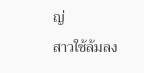ญ่
สาวใช้ล้มลง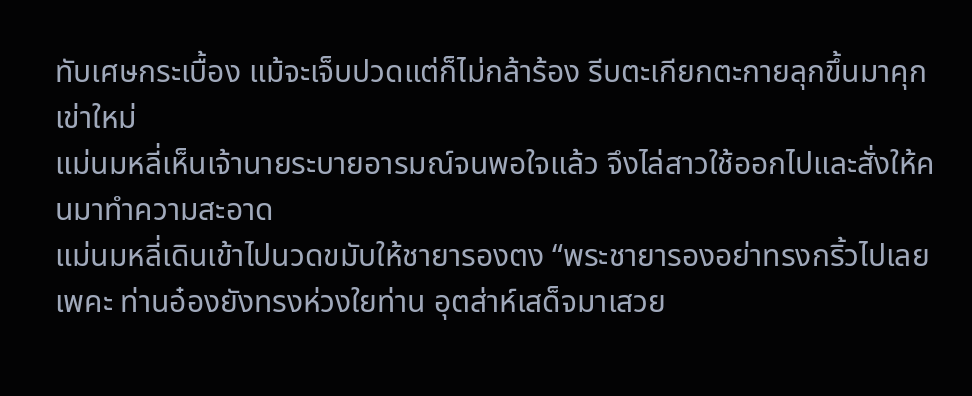ทับเศษกระเบื้อง แม้จะเจ็บปวดแต่ก็ไม่กล้าร้อง รีบตะเกียกตะกายลุกขึ้นมาคุกเข่าใหม่
แม่นมหลี่เห็นเจ้านายระบายอารมณ์จนพอใจแล้ว จึงไล่สาวใช้ออกไปและสั่งให้คนมาทำความสะอาด
แม่นมหลี่เดินเข้าไปนวดขมับให้ชายารองตง “พระชายารองอย่าทรงกริ้วไปเลยเพคะ ท่านอ๋องยังทรงห่วงใยท่าน อุตส่าห์เสด็จมาเสวย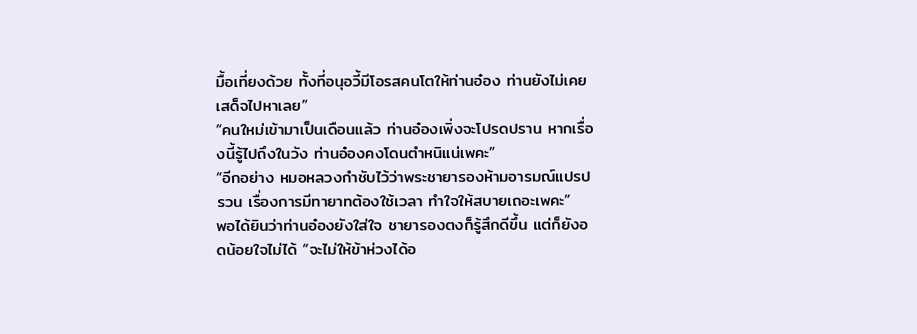มื้อเที่ยงด้วย ทั้งที่อนุอวี้มีโอรสคนโตให้ท่านอ๋อง ท่านยังไม่เคยเสด็จไปหาเลย”
“คนใหม่เข้ามาเป็นเดือนแล้ว ท่านอ๋องเพิ่งจะโปรดปราน หากเรื่องนี้รู้ไปถึงในวัง ท่านอ๋องคงโดนตำหนิแน่เพคะ”
“อีกอย่าง หมอหลวงกำชับไว้ว่าพระชายารองห้ามอารมณ์แปรปรวน เรื่องการมีทายาทต้องใช้เวลา ทำใจให้สบายเถอะเพคะ”
พอได้ยินว่าท่านอ๋องยังใส่ใจ ชายารองตงก็รู้สึกดีขึ้น แต่ก็ยังอดน้อยใจไม่ได้ “จะไม่ให้ข้าห่วงได้อ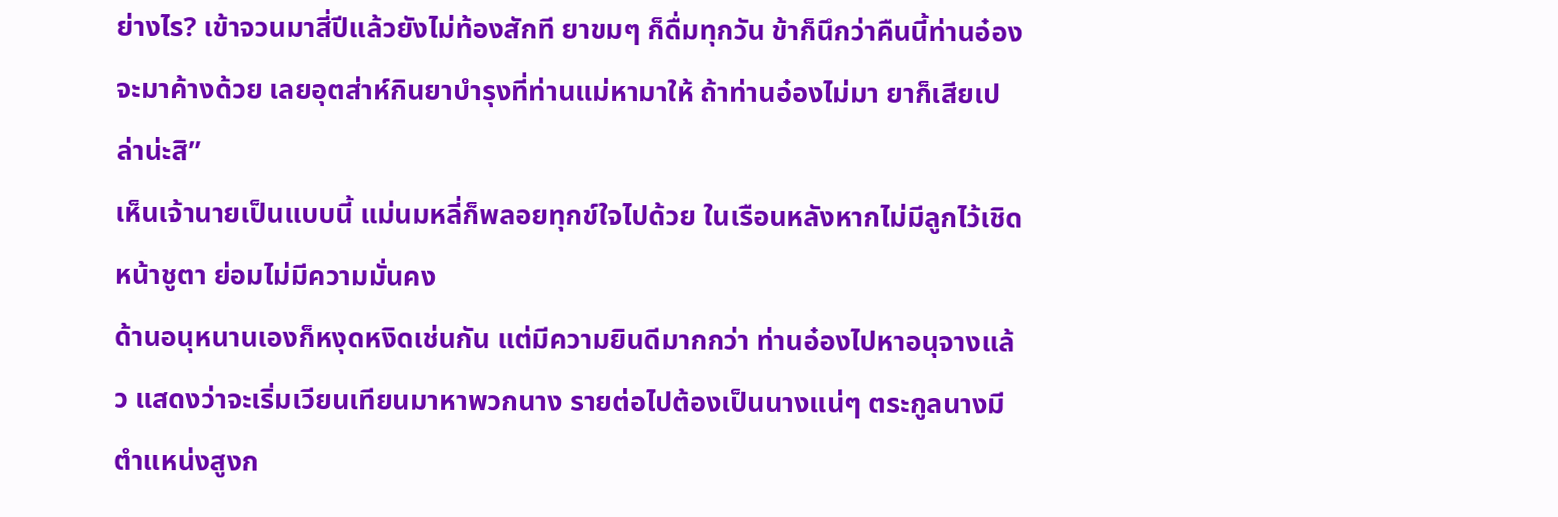ย่างไร? เข้าจวนมาสี่ปีแล้วยังไม่ท้องสักที ยาขมๆ ก็ดื่มทุกวัน ข้าก็นึกว่าคืนนี้ท่านอ๋องจะมาค้างด้วย เลยอุตส่าห์กินยาบำรุงที่ท่านแม่หามาให้ ถ้าท่านอ๋องไม่มา ยาก็เสียเปล่าน่ะสิ”
เห็นเจ้านายเป็นแบบนี้ แม่นมหลี่ก็พลอยทุกข์ใจไปด้วย ในเรือนหลังหากไม่มีลูกไว้เชิดหน้าชูตา ย่อมไม่มีความมั่นคง
ด้านอนุหนานเองก็หงุดหงิดเช่นกัน แต่มีความยินดีมากกว่า ท่านอ๋องไปหาอนุจางแล้ว แสดงว่าจะเริ่มเวียนเทียนมาหาพวกนาง รายต่อไปต้องเป็นนางแน่ๆ ตระกูลนางมีตำแหน่งสูงก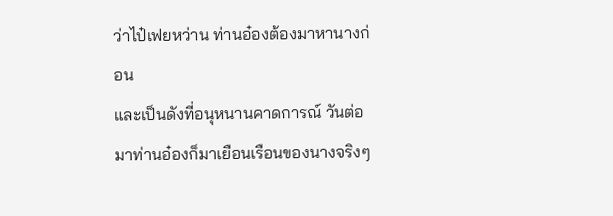ว่าไป๋เฟยหว่าน ท่านอ๋องต้องมาหานางก่อน
และเป็นดังที่อนุหนานคาดการณ์ วันต่อมาท่านอ๋องก็มาเยือนเรือนของนางจริงๆ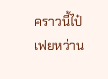คราวนี้ไป๋เฟยหว่าน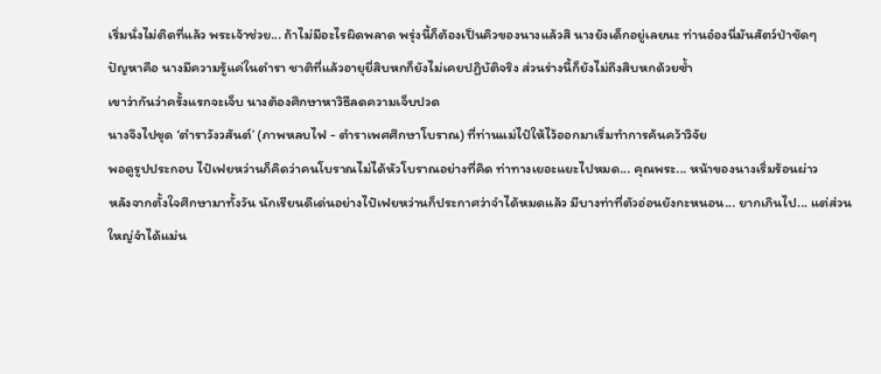เริ่มนั่งไม่ติดที่แล้ว พระเจ้าช่วย... ถ้าไม่มีอะไรผิดพลาด พรุ่งนี้ก็ต้องเป็นคิวของนางแล้วสิ นางยังเด็กอยู่เลยนะ ท่านอ๋องนี่มันสัตว์ป่าชัดๆ
ปัญหาคือ นางมีความรู้แค่ในตำรา ชาติที่แล้วอายุยี่สิบหกก็ยังไม่เคยปฏิบัติจริง ส่วนร่างนี้ก็ยังไม่ถึงสิบหกด้วยซ้ำ
เขาว่ากันว่าครั้งแรกจะเจ็บ นางต้องศึกษาหาวิธีลดความเจ็บปวด
นางจึงไปขุด ‘ตำราวังวสันต์’ (ภาพหลบไฟ - ตำราเพศศึกษาโบราณ) ที่ท่านแม่ไป๋ให้ไว้ออกมาเริ่มทำการค้นคว้าวิจัย
พอดูรูปประกอบ ไป๋เฟยหว่านก็คิดว่าคนโบราณไม่ได้หัวโบราณอย่างที่คิด ท่าทางเยอะแยะไปหมด... คุณพระ... หน้าของนางเริ่มร้อนผ่าว
หลังจากตั้งใจศึกษามาทั้งวัน นักเรียนดีเด่นอย่างไป๋เฟยหว่านก็ประกาศว่าจำได้หมดแล้ว มีบางท่าที่ตัวอ่อนยังกะหนอน... ยากเกินไป... แต่ส่วนใหญ่จำได้แม่น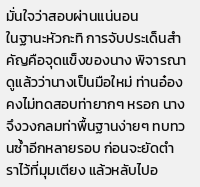มั่นใจว่าสอบผ่านแน่นอน
ในฐานะหัวกะทิ การจับประเด็นสำคัญคือจุดแข็งของนาง พิจารณาดูแล้วว่านางเป็นมือใหม่ ท่านอ๋องคงไม่ทดสอบท่ายากๆ หรอก นางจึงวงกลมท่าพื้นฐานง่ายๆ ทบทวนซ้ำอีกหลายรอบ ก่อนจะยัดตำราไว้ที่มุมเตียง แล้วหลับไปอ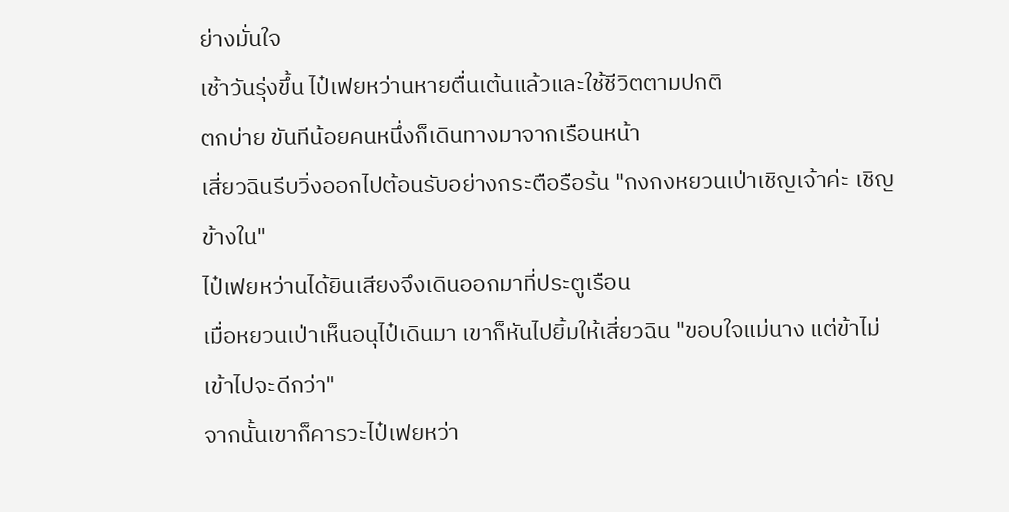ย่างมั่นใจ
เช้าวันรุ่งขึ้น ไป๋เฟยหว่านหายตื่นเต้นแล้วและใช้ชีวิตตามปกติ
ตกบ่าย ขันทีน้อยคนหนึ่งก็เดินทางมาจากเรือนหน้า
เสี่ยวฉินรีบวิ่งออกไปต้อนรับอย่างกระตือรือร้น "กงกงหยวนเป่าเชิญเจ้าค่ะ เชิญข้างใน"
ไป๋เฟยหว่านได้ยินเสียงจึงเดินออกมาที่ประตูเรือน
เมื่อหยวนเป่าเห็นอนุไป๋เดินมา เขาก็หันไปยิ้มให้เสี่ยวฉิน "ขอบใจแม่นาง แต่ข้าไม่เข้าไปจะดีกว่า"
จากนั้นเขาก็คารวะไป๋เฟยหว่า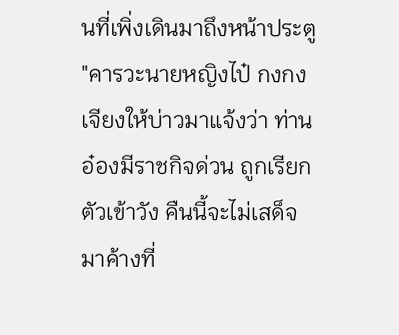นที่เพิ่งเดินมาถึงหน้าประตู "คารวะนายหญิงไป๋ กงกงเจียงให้บ่าวมาแจ้งว่า ท่านอ๋องมีราชกิจด่วน ถูกเรียกตัวเข้าวัง คืนนี้จะไม่เสด็จมาค้างที่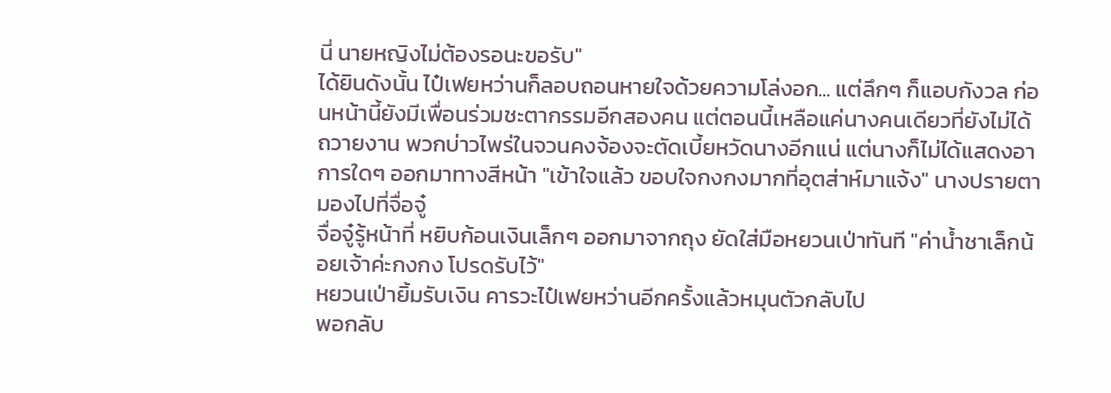นี่ นายหญิงไม่ต้องรอนะขอรับ"
ได้ยินดังนั้น ไป๋เฟยหว่านก็ลอบถอนหายใจด้วยความโล่งอก... แต่ลึกๆ ก็แอบกังวล ก่อนหน้านี้ยังมีเพื่อนร่วมชะตากรรมอีกสองคน แต่ตอนนี้เหลือแค่นางคนเดียวที่ยังไม่ได้ถวายงาน พวกบ่าวไพร่ในจวนคงจ้องจะตัดเบี้ยหวัดนางอีกแน่ แต่นางก็ไม่ได้แสดงอาการใดๆ ออกมาทางสีหน้า "เข้าใจแล้ว ขอบใจกงกงมากที่อุตส่าห์มาแจ้ง" นางปรายตามองไปที่จื่อจู๋
จื่อจู๋รู้หน้าที่ หยิบก้อนเงินเล็กๆ ออกมาจากถุง ยัดใส่มือหยวนเป่าทันที "ค่าน้ำชาเล็กน้อยเจ้าค่ะกงกง โปรดรับไว้"
หยวนเป่ายิ้มรับเงิน คารวะไป๋เฟยหว่านอีกครั้งแล้วหมุนตัวกลับไป
พอกลับ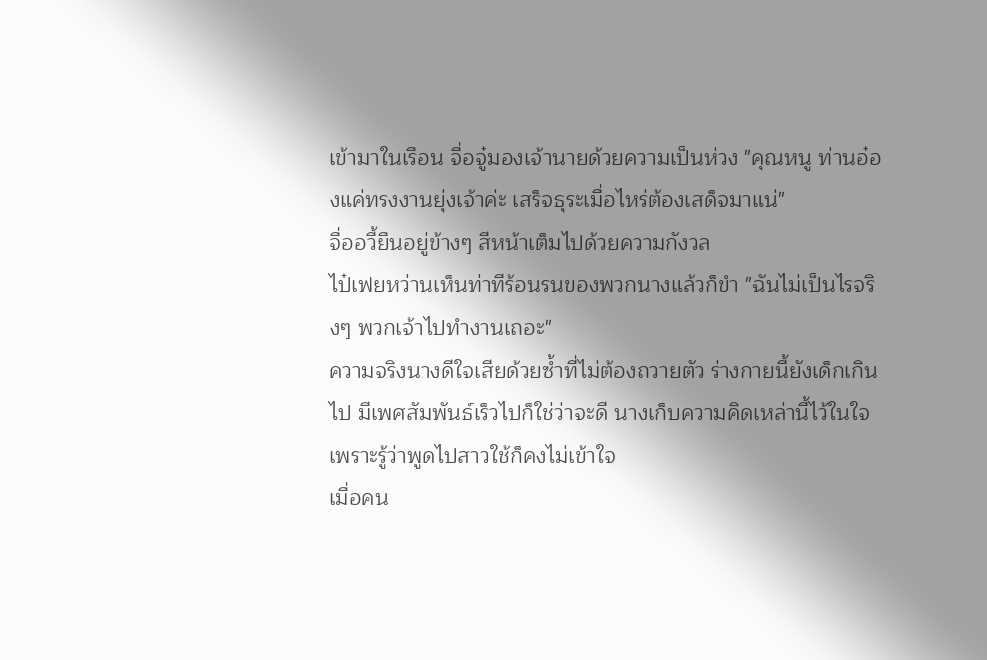เข้ามาในเรือน จื่อจู๋มองเจ้านายด้วยความเป็นห่วง "คุณหนู ท่านอ๋องแค่ทรงงานยุ่งเจ้าค่ะ เสร็จธุระเมื่อไหร่ต้องเสด็จมาแน่"
จื่ออวี้ยืนอยู่ข้างๆ สีหน้าเต็มไปด้วยความกังวล
ไป๋เฟยหว่านเห็นท่าทีร้อนรนของพวกนางแล้วก็ขำ "ฉันไม่เป็นไรจริงๆ พวกเจ้าไปทำงานเถอะ"
ความจริงนางดีใจเสียด้วยซ้ำที่ไม่ต้องถวายตัว ร่างกายนี้ยังเด็กเกินไป มีเพศสัมพันธ์เร็วไปก็ใช่ว่าจะดี นางเก็บความคิดเหล่านี้ไว้ในใจ เพราะรู้ว่าพูดไปสาวใช้ก็คงไม่เข้าใจ
เมื่อคน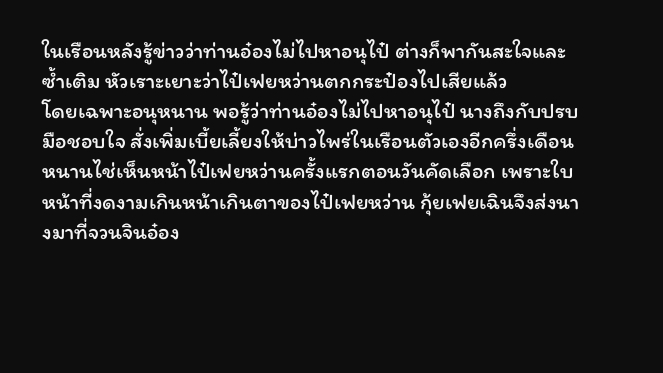ในเรือนหลังรู้ข่าวว่าท่านอ๋องไม่ไปหาอนุไป๋ ต่างก็พากันสะใจและซ้ำเติม หัวเราะเยาะว่าไป๋เฟยหว่านตกกระป๋องไปเสียแล้ว
โดยเฉพาะอนุหนาน พอรู้ว่าท่านอ๋องไม่ไปหาอนุไป๋ นางถึงกับปรบมือชอบใจ สั่งเพิ่มเบี้ยเลี้ยงให้บ่าวไพร่ในเรือนตัวเองอีกครึ่งเดือน
หนานไช่เห็นหน้าไป๋เฟยหว่านครั้งแรกตอนวันคัดเลือก เพราะใบหน้าที่งดงามเกินหน้าเกินตาของไป๋เฟยหว่าน กุ้ยเฟยเฉินจึงส่งนางมาที่จวนจินอ๋อง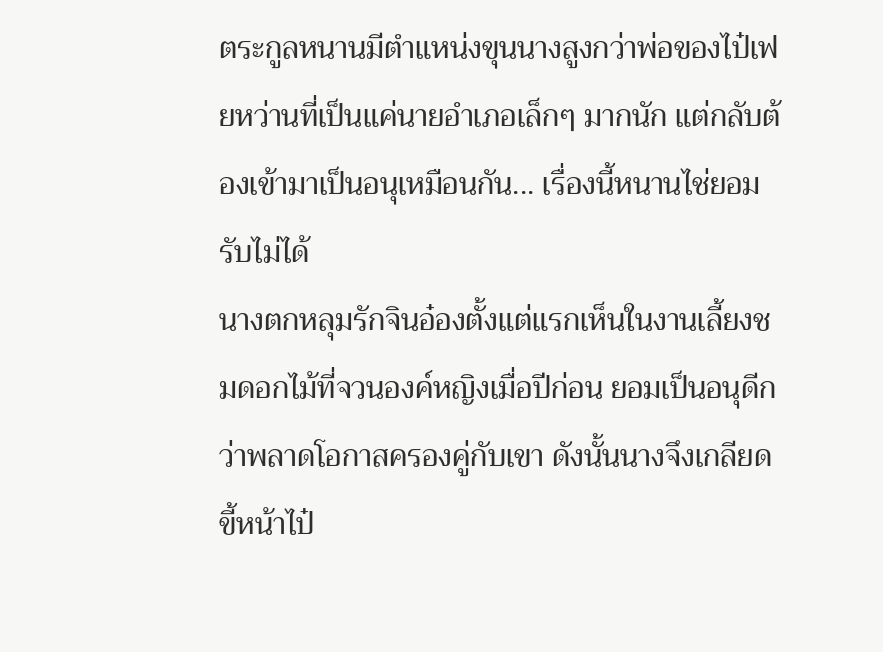ตระกูลหนานมีตำแหน่งขุนนางสูงกว่าพ่อของไป๋เฟยหว่านที่เป็นแค่นายอำเภอเล็กๆ มากนัก แต่กลับต้องเข้ามาเป็นอนุเหมือนกัน... เรื่องนี้หนานไช่ยอมรับไม่ได้
นางตกหลุมรักจินอ๋องตั้งแต่แรกเห็นในงานเลี้ยงชมดอกไม้ที่จวนองค์หญิงเมื่อปีก่อน ยอมเป็นอนุดีกว่าพลาดโอกาสครองคู่กับเขา ดังนั้นนางจึงเกลียดขี้หน้าไป๋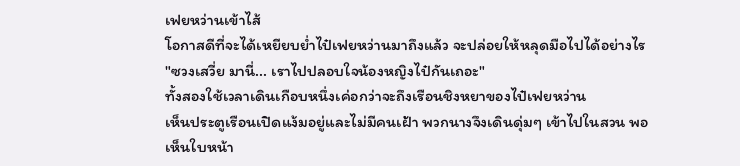เฟยหว่านเข้าไส้
โอกาสดีที่จะได้เหยียบย่ำไป๋เฟยหว่านมาถึงแล้ว จะปล่อยให้หลุดมือไปได้อย่างไร "ซวงเสวี่ย มานี่... เราไปปลอบใจน้องหญิงไป๋กันเถอะ"
ทั้งสองใช้เวลาเดินเกือบหนึ่งเค่อกว่าจะถึงเรือนชิงหยาของไป๋เฟยหว่าน
เห็นประตูเรือนเปิดแง้มอยู่และไม่มีคนเฝ้า พวกนางจึงเดินดุ่มๆ เข้าไปในสวน พอเห็นใบหน้า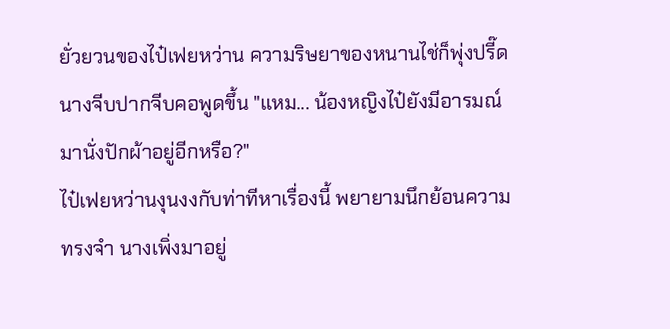ยั่วยวนของไป๋เฟยหว่าน ความริษยาของหนานไช่ก็พุ่งปรี๊ด นางจีบปากจีบคอพูดขึ้น "แหม... น้องหญิงไป๋ยังมีอารมณ์มานั่งปักผ้าอยู่อีกหรือ?"
ไป๋เฟยหว่านงุนงงกับท่าทีหาเรื่องนี้ พยายามนึกย้อนความทรงจำ นางเพิ่งมาอยู่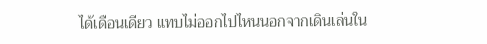ได้เดือนเดียว แทบไม่ออกไปไหนนอกจากเดินเล่นใน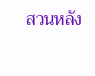สวนหลัง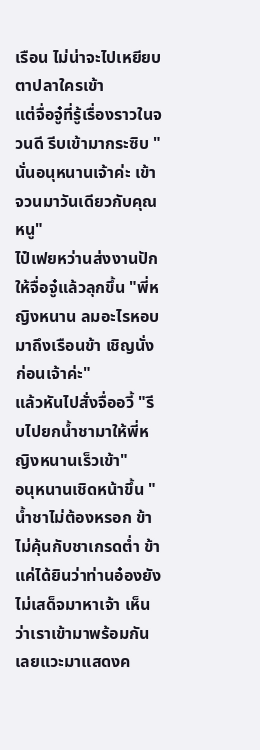เรือน ไม่น่าจะไปเหยียบตาปลาใครเข้า
แต่จื่อจู๋ที่รู้เรื่องราวในจวนดี รีบเข้ามากระซิบ "นั่นอนุหนานเจ้าค่ะ เข้าจวนมาวันเดียวกับคุณหนู"
ไป๋เฟยหว่านส่งงานปักให้จื่อจู๋แล้วลุกขึ้น "พี่หญิงหนาน ลมอะไรหอบมาถึงเรือนข้า เชิญนั่งก่อนเจ้าค่ะ"
แล้วหันไปสั่งจื่ออวี้ "รีบไปยกน้ำชามาให้พี่หญิงหนานเร็วเข้า"
อนุหนานเชิดหน้าขึ้น "น้ำชาไม่ต้องหรอก ข้าไม่คุ้นกับชาเกรดต่ำ ข้าแค่ได้ยินว่าท่านอ๋องยังไม่เสด็จมาหาเจ้า เห็นว่าเราเข้ามาพร้อมกัน เลยแวะมาแสดงค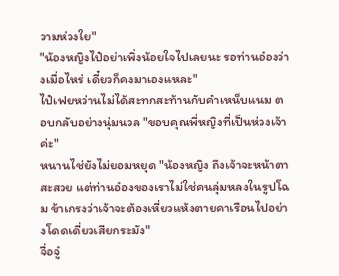วามห่วงใย"
"น้องหญิงไป๋อย่าเพิ่งน้อยใจไปเลยนะ รอท่านอ๋องว่างเมื่อไหร่ เดี๋ยวก็คงมาเองแหละ"
ไป๋เฟยหว่านไม่ได้สะทกสะท้านกับคำเหน็บแนม ตอบกลับอย่างนุ่มนวล "ขอบคุณพี่หญิงที่เป็นห่วงเจ้าค่ะ"
หนานไช่ยังไม่ยอมหยุด "น้องหญิง ถึงเจ้าจะหน้าตาสะสวย แต่ท่านอ๋องของเราไม่ใช่คนลุ่มหลงในรูปโฉม ข้าเกรงว่าเจ้าจะต้องเหี่ยวแห้งตายคาเรือนไปอย่างโดดเดี่ยวเสียกระมัง"
จื่อจู๋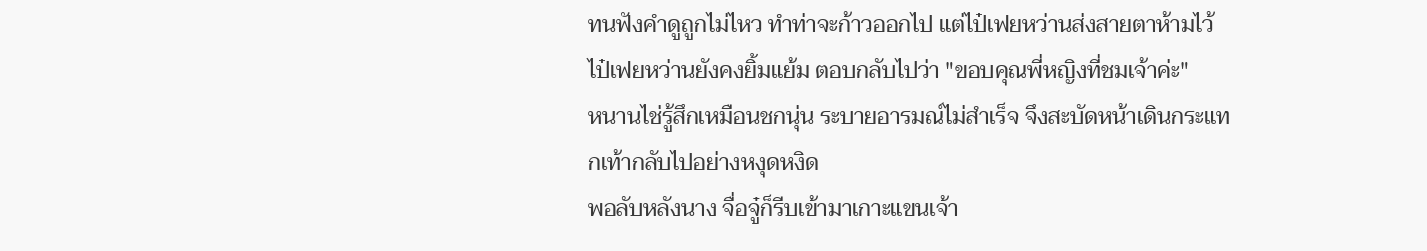ทนฟังคำดูถูกไม่ไหว ทำท่าจะก้าวออกไป แต่ไป๋เฟยหว่านส่งสายตาห้ามไว้
ไป๋เฟยหว่านยังคงยิ้มแย้ม ตอบกลับไปว่า "ขอบคุณพี่หญิงที่ชมเจ้าค่ะ"
หนานไช่รู้สึกเหมือนชกนุ่น ระบายอารมณ์ไม่สำเร็จ จึงสะบัดหน้าเดินกระแทกเท้ากลับไปอย่างหงุดหงิด
พอลับหลังนาง จื่อจู๋ก็รีบเข้ามาเกาะแขนเจ้า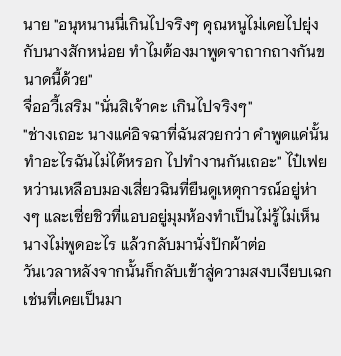นาย "อนุหนานนี่เกินไปจริงๆ คุณหนูไม่เคยไปยุ่งกับนางสักหน่อย ทำไมต้องมาพูดจาถากถางกันขนาดนี้ด้วย"
จื่ออวี้เสริม "นั่นสิเจ้าคะ เกินไปจริงๆ"
"ช่างเถอะ นางแค่อิจฉาที่ฉันสวยกว่า คำพูดแค่นั้นทำอะไรฉันไม่ได้หรอก ไปทำงานกันเถอะ" ไป๋เฟยหว่านเหลือบมองเสี่ยวฉินที่ยืนดูเหตุการณ์อยู่ห่างๆ และเซี่ยชิวที่แอบอยู่มุมห้องทำเป็นไม่รู้ไม่เห็น นางไม่พูดอะไร แล้วกลับมานั่งปักผ้าต่อ
วันเวลาหลังจากนั้นก็กลับเข้าสู่ความสงบเงียบเฉกเช่นที่เคยเป็นมา